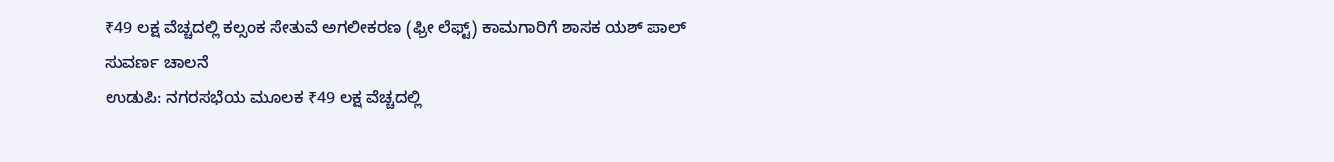₹49 ಲಕ್ಷ ವೆಚ್ಚದಲ್ಲಿ ಕಲ್ಸಂಕ ಸೇತುವೆ ಅಗಲೀಕರಣ (ಫ್ರೀ ಲೆಫ್ಟ್) ಕಾಮಗಾರಿಗೆ ಶಾಸಕ ಯಶ್ ಪಾಲ್ ಸುವರ್ಣ ಚಾಲನೆ
ಉಡುಪಿ: ನಗರಸಭೆಯ ಮೂಲಕ ₹49 ಲಕ್ಷ ವೆಚ್ಚದಲ್ಲಿ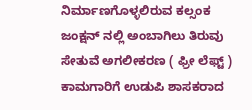ನಿರ್ಮಾಣಗೊಳ್ಳಲಿರುವ ಕಲ್ಸಂಕ ಜಂಕ್ಷನ್ ನಲ್ಲಿ ಅಂಬಾಗಿಲು ತಿರುವು ಸೇತುವೆ ಅಗಲೀಕರಣ ( ಫ್ರೀ ಲೆಫ್ಟ್ ) ಕಾಮಗಾರಿಗೆ ಉಡುಪಿ ಶಾಸಕರಾದ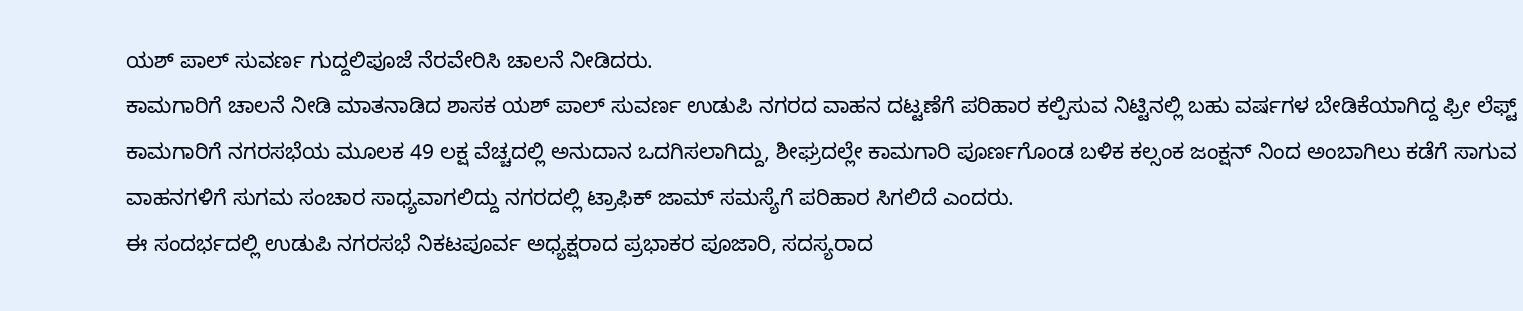ಯಶ್ ಪಾಲ್ ಸುವರ್ಣ ಗುದ್ದಲಿಪೂಜೆ ನೆರವೇರಿಸಿ ಚಾಲನೆ ನೀಡಿದರು.
ಕಾಮಗಾರಿಗೆ ಚಾಲನೆ ನೀಡಿ ಮಾತನಾಡಿದ ಶಾಸಕ ಯಶ್ ಪಾಲ್ ಸುವರ್ಣ ಉಡುಪಿ ನಗರದ ವಾಹನ ದಟ್ಟಣೆಗೆ ಪರಿಹಾರ ಕಲ್ಪಿಸುವ ನಿಟ್ಟಿನಲ್ಲಿ ಬಹು ವರ್ಷಗಳ ಬೇಡಿಕೆಯಾಗಿದ್ದ ಫ್ರೀ ಲೆಫ್ಟ್ ಕಾಮಗಾರಿಗೆ ನಗರಸಭೆಯ ಮೂಲಕ 49 ಲಕ್ಷ ವೆಚ್ಚದಲ್ಲಿ ಅನುದಾನ ಒದಗಿಸಲಾಗಿದ್ದು, ಶೀಘ್ರದಲ್ಲೇ ಕಾಮಗಾರಿ ಪೂರ್ಣಗೊಂಡ ಬಳಿಕ ಕಲ್ಸಂಕ ಜಂಕ್ಷನ್ ನಿಂದ ಅಂಬಾಗಿಲು ಕಡೆಗೆ ಸಾಗುವ ವಾಹನಗಳಿಗೆ ಸುಗಮ ಸಂಚಾರ ಸಾಧ್ಯವಾಗಲಿದ್ದು ನಗರದಲ್ಲಿ ಟ್ರಾಫಿಕ್ ಜಾಮ್ ಸಮಸ್ಯೆಗೆ ಪರಿಹಾರ ಸಿಗಲಿದೆ ಎಂದರು.
ಈ ಸಂದರ್ಭದಲ್ಲಿ ಉಡುಪಿ ನಗರಸಭೆ ನಿಕಟಪೂರ್ವ ಅಧ್ಯಕ್ಷರಾದ ಪ್ರಭಾಕರ ಪೂಜಾರಿ, ಸದಸ್ಯರಾದ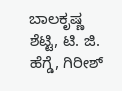ಬಾಲಕೃಷ್ಣ ಶೆಟ್ಟಿ, ಟಿ. ಜಿ. ಹೆಗ್ಡೆ, ಗಿರೀಶ್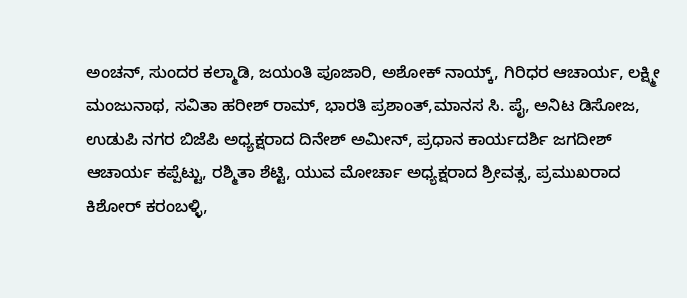ಅಂಚನ್, ಸುಂದರ ಕಲ್ಮಾಡಿ, ಜಯಂತಿ ಪೂಜಾರಿ, ಅಶೋಕ್ ನಾಯ್ಕ್, ಗಿರಿಧರ ಆಚಾರ್ಯ, ಲಕ್ಷ್ಮೀ ಮಂಜುನಾಥ, ಸವಿತಾ ಹರೀಶ್ ರಾಮ್, ಭಾರತಿ ಪ್ರಶಾಂತ್,ಮಾನಸ ಸಿ. ಪೈ, ಅನಿಟ ಡಿಸೋಜ, ಉಡುಪಿ ನಗರ ಬಿಜೆಪಿ ಅಧ್ಯಕ್ಷರಾದ ದಿನೇಶ್ ಅಮೀನ್, ಪ್ರಧಾನ ಕಾರ್ಯದರ್ಶಿ ಜಗದೀಶ್ ಆಚಾರ್ಯ ಕಪ್ಪೆಟ್ಟು, ರಶ್ಮಿತಾ ಶೆಟ್ಟಿ, ಯುವ ಮೋರ್ಚಾ ಅಧ್ಯಕ್ಷರಾದ ಶ್ರೀವತ್ಸ, ಪ್ರಮುಖರಾದ ಕಿಶೋರ್ ಕರಂಬಳ್ಳಿ,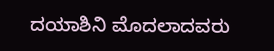ದಯಾಶಿನಿ ಮೊದಲಾದವರು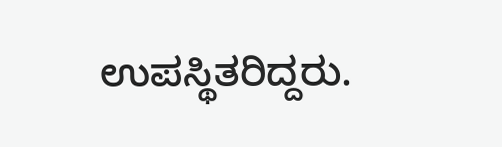ಉಪಸ್ಥಿತರಿದ್ದರು.